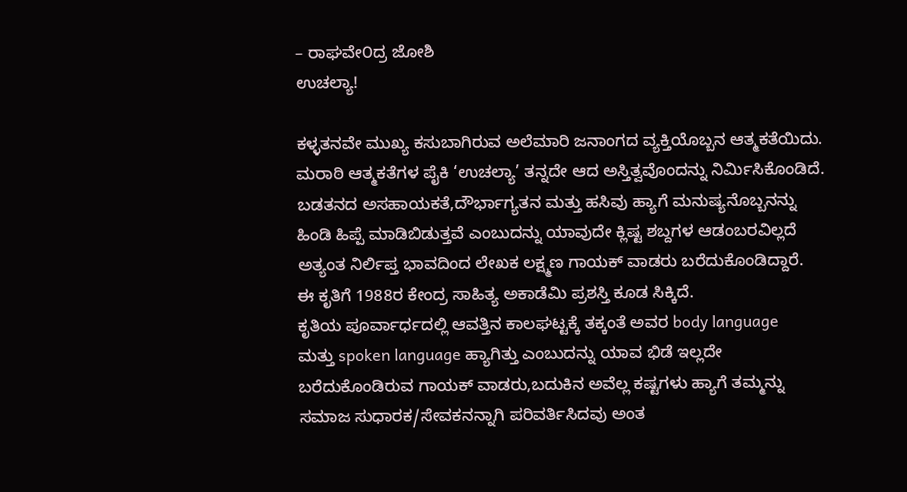– ರಾಘವೇ೦ದ್ರ ಜೋಶಿ
ಉಚಲ್ಯಾ!

ಕಳ್ಳತನವೇ ಮುಖ್ಯ ಕಸುಬಾಗಿರುವ ಅಲೆಮಾರಿ ಜನಾಂಗದ ವ್ಯಕ್ತಿಯೊಬ್ಬನ ಆತ್ಮಕತೆಯಿದು.
ಮರಾಠಿ ಆತ್ಮಕತೆಗಳ ಪೈಕಿ ‘ಉಚಲ್ಯಾ’ ತನ್ನದೇ ಆದ ಅಸ್ತಿತ್ವವೊಂದನ್ನು ನಿರ್ಮಿಸಿಕೊಂಡಿದೆ.
ಬಡತನದ ಅಸಹಾಯಕತೆ,ದೌರ್ಭಾಗ್ಯತನ ಮತ್ತು ಹಸಿವು ಹ್ಯಾಗೆ ಮನುಷ್ಯನೊಬ್ಬನನ್ನು
ಹಿಂಡಿ ಹಿಪ್ಪೆ ಮಾಡಿಬಿಡುತ್ತವೆ ಎಂಬುದನ್ನು ಯಾವುದೇ ಕ್ಲಿಷ್ಟ ಶಬ್ದಗಳ ಆಡಂಬರವಿಲ್ಲದೆ
ಅತ್ಯಂತ ನಿರ್ಲಿಪ್ತ ಭಾವದಿಂದ ಲೇಖಕ ಲಕ್ಷ್ಮಣ ಗಾಯಕ್ ವಾಡರು ಬರೆದುಕೊಂಡಿದ್ದಾರೆ.
ಈ ಕೃತಿಗೆ 1988ರ ಕೇಂದ್ರ ಸಾಹಿತ್ಯ ಅಕಾಡೆಮಿ ಪ್ರಶಸ್ತಿ ಕೂಡ ಸಿಕ್ಕಿದೆ.
ಕೃತಿಯ ಪೂರ್ವಾರ್ಧದಲ್ಲಿ ಆವತ್ತಿನ ಕಾಲಘಟ್ಟಕ್ಕೆ ತಕ್ಕಂತೆ ಅವರ body language
ಮತ್ತು spoken language ಹ್ಯಾಗಿತ್ತು ಎಂಬುದನ್ನು ಯಾವ ಭಿಡೆ ಇಲ್ಲದೇ
ಬರೆದುಕೊಂಡಿರುವ ಗಾಯಕ್ ವಾಡರು,ಬದುಕಿನ ಅವೆಲ್ಲ ಕಷ್ಟಗಳು ಹ್ಯಾಗೆ ತಮ್ಮನ್ನು
ಸಮಾಜ ಸುಧಾರಕ/ಸೇವಕನನ್ನಾಗಿ ಪರಿವರ್ತಿಸಿದವು ಅಂತ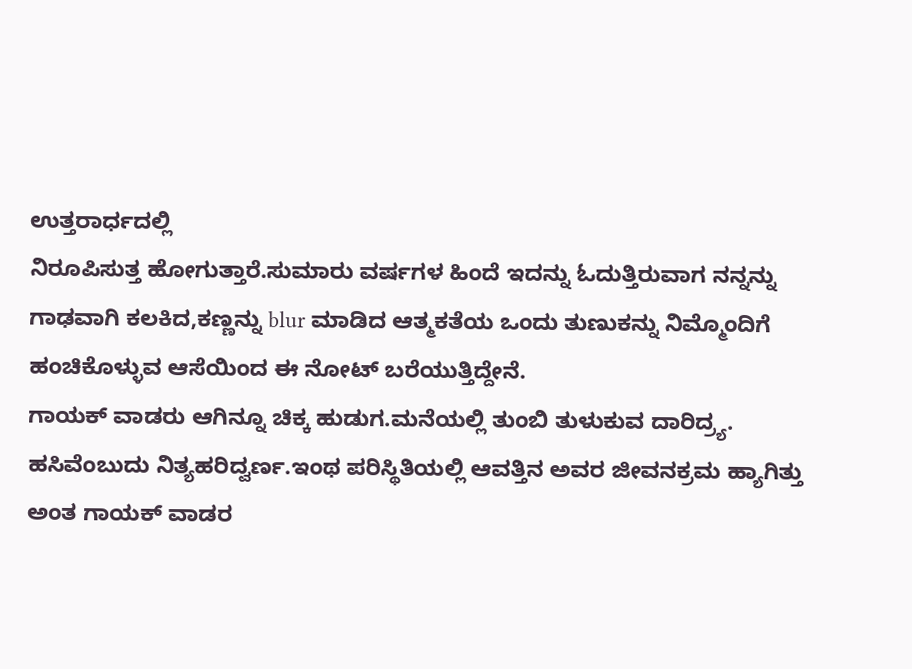ಉತ್ತರಾರ್ಧದಲ್ಲಿ
ನಿರೂಪಿಸುತ್ತ ಹೋಗುತ್ತಾರೆ.ಸುಮಾರು ವರ್ಷಗಳ ಹಿಂದೆ ಇದನ್ನು ಓದುತ್ತಿರುವಾಗ ನನ್ನನ್ನು
ಗಾಢವಾಗಿ ಕಲಕಿದ,ಕಣ್ಣನ್ನು blur ಮಾಡಿದ ಆತ್ಮಕತೆಯ ಒಂದು ತುಣುಕನ್ನು ನಿಮ್ಮೊಂದಿಗೆ
ಹಂಚಿಕೊಳ್ಳುವ ಆಸೆಯಿಂದ ಈ ನೋಟ್ ಬರೆಯುತ್ತಿದ್ದೇನೆ.
ಗಾಯಕ್ ವಾಡರು ಆಗಿನ್ನೂ ಚಿಕ್ಕ ಹುಡುಗ.ಮನೆಯಲ್ಲಿ ತುಂಬಿ ತುಳುಕುವ ದಾರಿದ್ರ್ಯ.
ಹಸಿವೆಂಬುದು ನಿತ್ಯಹರಿದ್ವರ್ಣ.ಇಂಥ ಪರಿಸ್ಥಿತಿಯಲ್ಲಿ ಆವತ್ತಿನ ಅವರ ಜೀವನಕ್ರಮ ಹ್ಯಾಗಿತ್ತು
ಅಂತ ಗಾಯಕ್ ವಾಡರ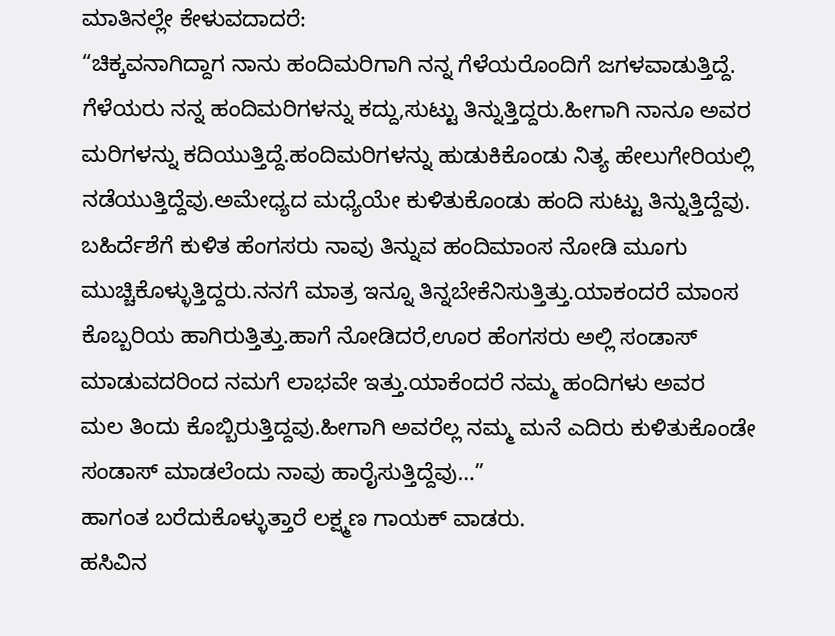ಮಾತಿನಲ್ಲೇ ಕೇಳುವದಾದರೆ:
“ಚಿಕ್ಕವನಾಗಿದ್ದಾಗ ನಾನು ಹಂದಿಮರಿಗಾಗಿ ನನ್ನ ಗೆಳೆಯರೊಂದಿಗೆ ಜಗಳವಾಡುತ್ತಿದ್ದೆ.
ಗೆಳೆಯರು ನನ್ನ ಹಂದಿಮರಿಗಳನ್ನು ಕದ್ದು,ಸುಟ್ಟು ತಿನ್ನುತ್ತಿದ್ದರು.ಹೀಗಾಗಿ ನಾನೂ ಅವರ
ಮರಿಗಳನ್ನು ಕದಿಯುತ್ತಿದ್ದೆ.ಹಂದಿಮರಿಗಳನ್ನು ಹುಡುಕಿಕೊಂಡು ನಿತ್ಯ ಹೇಲುಗೇರಿಯಲ್ಲಿ
ನಡೆಯುತ್ತಿದ್ದೆವು.ಅಮೇಧ್ಯದ ಮಧ್ಯೆಯೇ ಕುಳಿತುಕೊಂಡು ಹಂದಿ ಸುಟ್ಟು ತಿನ್ನುತ್ತಿದ್ದೆವು.
ಬಹಿರ್ದೆಶೆಗೆ ಕುಳಿತ ಹೆಂಗಸರು ನಾವು ತಿನ್ನುವ ಹಂದಿಮಾಂಸ ನೋಡಿ ಮೂಗು
ಮುಚ್ಚಿಕೊಳ್ಳುತ್ತಿದ್ದರು.ನನಗೆ ಮಾತ್ರ ಇನ್ನೂ ತಿನ್ನಬೇಕೆನಿಸುತ್ತಿತ್ತು.ಯಾಕಂದರೆ ಮಾಂಸ
ಕೊಬ್ಬರಿಯ ಹಾಗಿರುತ್ತಿತ್ತು.ಹಾಗೆ ನೋಡಿದರೆ,ಊರ ಹೆಂಗಸರು ಅಲ್ಲಿ ಸಂಡಾಸ್
ಮಾಡುವದರಿಂದ ನಮಗೆ ಲಾಭವೇ ಇತ್ತು.ಯಾಕೆಂದರೆ ನಮ್ಮ ಹಂದಿಗಳು ಅವರ
ಮಲ ತಿಂದು ಕೊಬ್ಬಿರುತ್ತಿದ್ದವು.ಹೀಗಾಗಿ ಅವರೆಲ್ಲ ನಮ್ಮ ಮನೆ ಎದಿರು ಕುಳಿತುಕೊಂಡೇ
ಸಂಡಾಸ್ ಮಾಡಲೆಂದು ನಾವು ಹಾರೈಸುತ್ತಿದ್ದೆವು…”
ಹಾಗಂತ ಬರೆದುಕೊಳ್ಳುತ್ತಾರೆ ಲಕ್ಷ್ಮಣ ಗಾಯಕ್ ವಾಡರು.
ಹಸಿವಿನ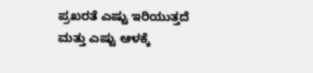ಪ್ರಖರತೆ ಎಷ್ಟು ಇರಿಯುತ್ತದೆ ಮತ್ತು ಎಷ್ಟು ಆಳಕ್ಕೆ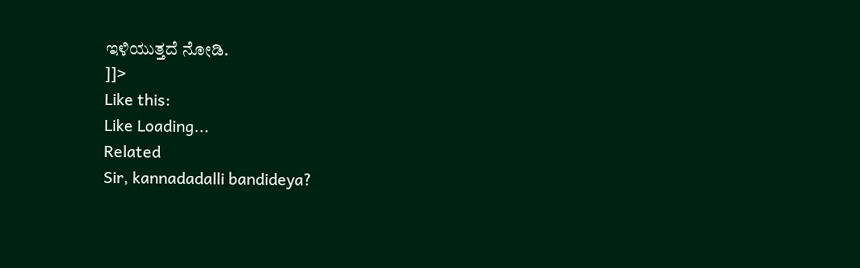ಇಳಿಯುತ್ತದೆ ನೋಡಿ.
]]>
Like this:
Like Loading...
Related
Sir, kannadadalli bandideya?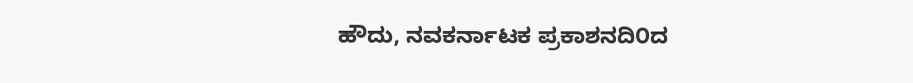ಹೌದು, ನವಕರ್ನಾಟಕ ಪ್ರಕಾಶನದಿ೦ದ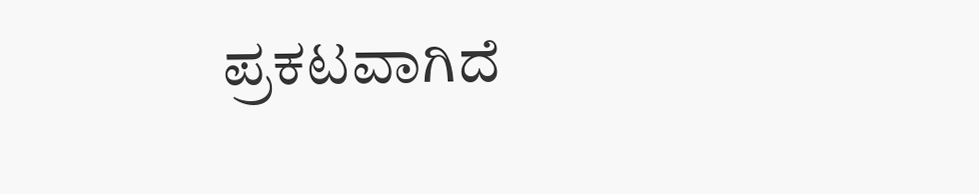ಪ್ರಕಟವಾಗಿದೆ